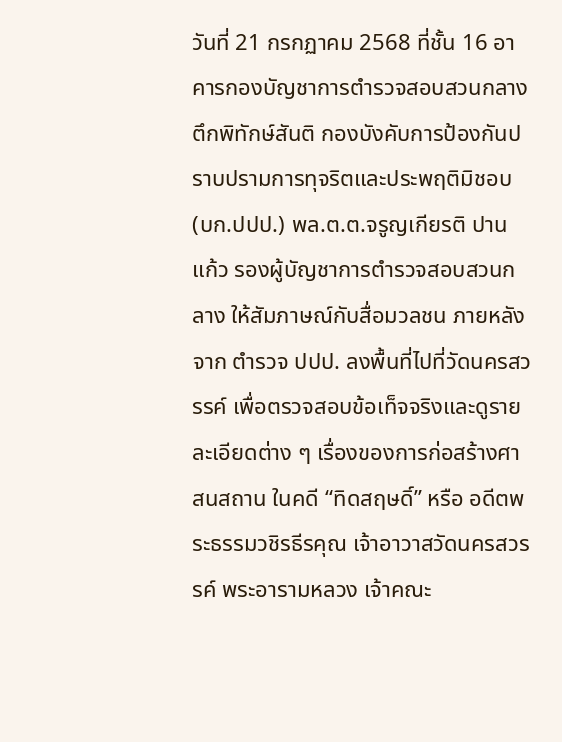วันที่ 21 กรกฏาคม 2568 ที่ชั้น 16 อาคารกองบัญชาการตำรวจสอบสวนกลาง ตึกพิทักษ์สันติ กองบังคับการป้องกันปราบปรามการทุจริตและประพฤติมิชอบ (บก.ปปป.) พล.ต.ต.จรูญเกียรติ ปานแก้ว รองผู้บัญชาการตำรวจสอบสวนกลาง ให้สัมภาษณ์กับสื่อมวลชน ภายหลังจาก ตำรวจ ปปป. ลงพื้นที่ไปที่วัดนครสวรรค์ เพื่อตรวจสอบข้อเท็จจริงและดูรายละเอียดต่าง ๆ เรื่องของการก่อสร้างศาสนสถาน ในคดี “ทิดสฤษดิ์” หรือ อดีตพระธรรมวชิรธีรคุณ เจ้าอาวาสวัดนครสวรรค์ พระอารามหลวง เจ้าคณะ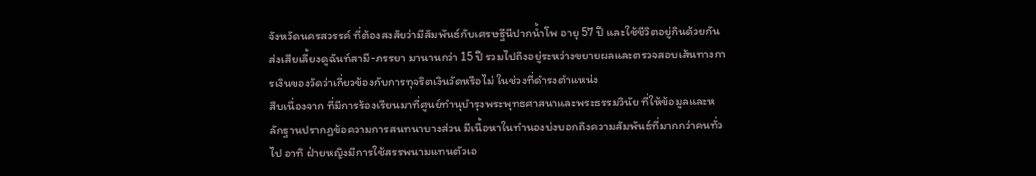จังหวัดนครสวรรค์ ที่ต้องสงสัยว่ามีสัมพันธ์กับเศรษฐีนีปากน้ำโพ อายุ 57 ปี และใช้ชีวิตอยู่กินด้วยกัน ส่งเสียเลี้ยงดูฉันท์สามี-ภรรยา มานานกว่า 15 ปี รวมไปถึงอยู่ระหว่างขยายผลและตรวจสอบเส้นทางการเงินของวัดว่าเกี่ยวข้องกับการทุจริตเงินวัดหรือไม่ ในช่วงที่ดำรงตำแหน่ง
สืบเนื่องจาก ที่มีการร้องเรียนมาที่ศูนย์ทำนุบำรุงพระพุทธศาสนาและพระธรรมวินัย ที่ให้ข้อมูลและหลักฐานปรากฏข้อความการสนทนาบางส่วน มีเนื้อหาในทำนองบ่งบอกถึงความสัมพันธ์ที่มากกว่าคนทั่วไป อาทิ ฝ่ายหญิงมีการใช้สรรพนามแทนตัวเอ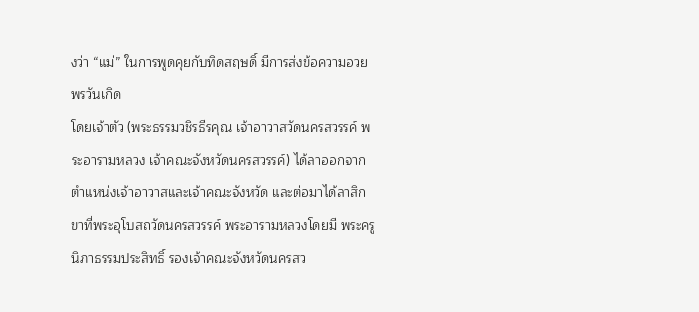งว่า “แม่” ในการพูดคุยกับทิดสฤษดิ์ มีการส่งข้อความอวยพรวันเกิด
โดยเจ้าตัว (พระธรรมวชิรธีรคุณ เจ้าอาวาสวัดนครสวรรค์ พระอารามหลวง เจ้าคณะจังหวัดนครสวรรค์) ได้ลาออกจากตำแหน่งเจ้าอาวาสและเจ้าคณะจังหวัด และต่อมาได้ลาสิกขาที่พระอุโบสถวัดนครสวรรค์ พระอารามหลวงโดยมี พระครูนิภาธรรมประสิทธิ์ รองเจ้าคณะจังหวัดนครสว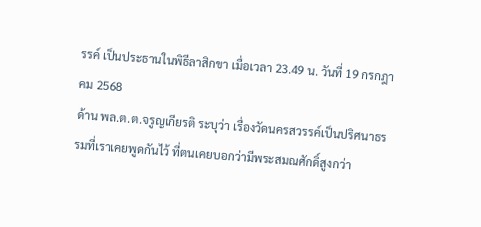รรค์ เป็นประธานในพิธีลาสิกขา เมื่อเวลา 23.49 น. วันที่ 19 กรกฎาคม 2568
ด้าน พล.ต.ต.จรูญเกียรติ ระบุว่า เรื่องวัดนครสวรรค์เป็นปริศนาธรรมที่เราเคยพูดกันไว้ ที่ตนเคยบอกว่ามีพระสมณศักดิ์สูงกว่า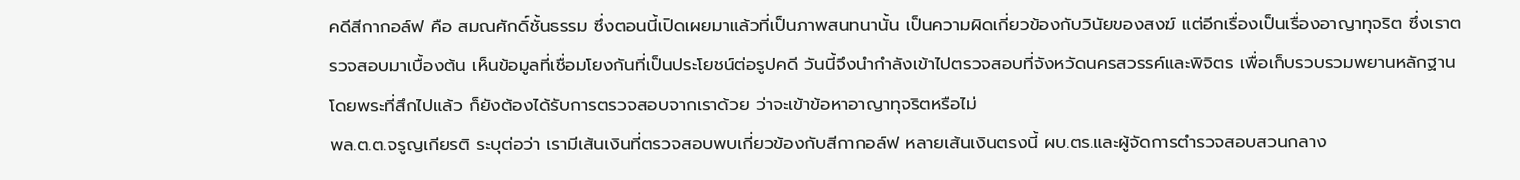คดีสีกากอล์ฟ คือ สมณศักดิ์ชั้นธรรม ซึ่งตอนนี้เปิดเผยมาแล้วที่เป็นภาพสนทนานั้น เป็นความผิดเกี่ยวข้องกับวินัยของสงฆ์ แต่อีกเรื่องเป็นเรื่องอาญาทุจริต ซึ่งเราตรวจสอบมาเบื้องต้น เห็นข้อมูลที่เชื่อมโยงกันที่เป็นประโยชน์ต่อรูปคดี วันนี้จึงนำกำลังเข้าไปตรวจสอบที่จังหวัดนครสวรรค์และพิจิตร เพื่อเก็บรวบรวมพยานหลักฐาน โดยพระที่สึกไปแล้ว ก็ยังต้องได้รับการตรวจสอบจากเราด้วย ว่าจะเข้าข้อหาอาญาทุจริตหรือไม่
พล.ต.ต.จรูญเกียรติ ระบุต่อว่า เรามีเส้นเงินที่ตรวจสอบพบเกี่ยวข้องกับสีกากอล์ฟ หลายเส้นเงินตรงนี้ ผบ.ตร.และผู้จัดการตำรวจสอบสวนกลาง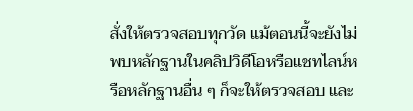สั่งให้ตรวจสอบทุกวัด แม้ตอนนี้จะยังไม่พบหลักฐานในคลิปวิดีโอหรือแชทไลน์หรือหลักฐานอื่น ๆ ก็จะให้ตรวจสอบ และ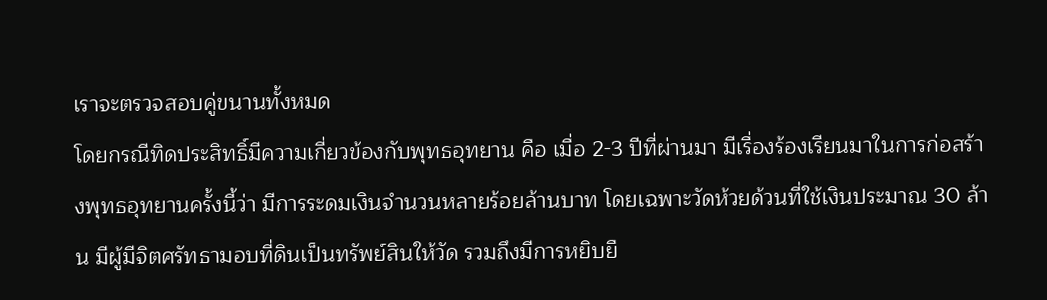เราจะตรวจสอบคู่ขนานทั้งหมด
โดยกรณีทิดประสิทธิ์มีความเกี่ยวข้องกับพุทธอุทยาน คือ เมื่อ 2-3 ปีที่ผ่านมา มีเรื่องร้องเรียนมาในการก่อสร้างพุทธอุทยานครั้งนี้ว่า มีการระดมเงินจำนวนหลายร้อยล้านบาท โดยเฉพาะวัดห้วยด้วนที่ใช้เงินประมาณ 30 ล้าน มีผู้มีจิตศรัทธามอบที่ดินเป็นทรัพย์สินให้วัด รวมถึงมีการหยิบยื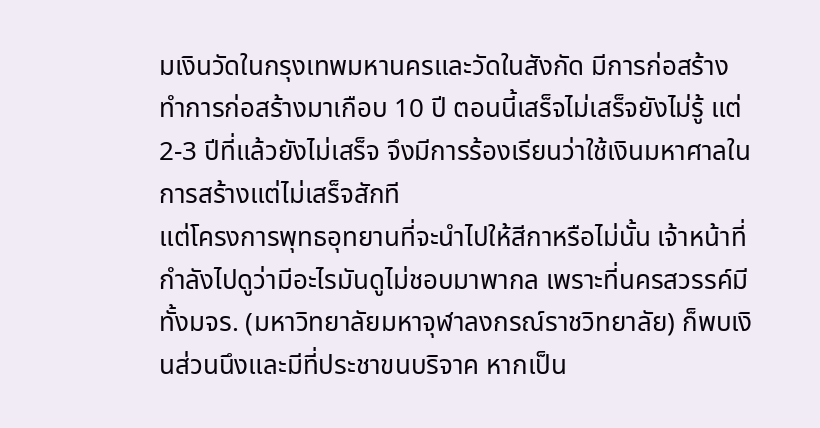มเงินวัดในกรุงเทพมหานครและวัดในสังกัด มีการก่อสร้างทำการก่อสร้างมาเกือบ 10 ปี ตอนนี้เสร็จไม่เสร็จยังไม่รู้ แต่ 2-3 ปีที่แล้วยังไม่เสร็จ จึงมีการร้องเรียนว่าใช้เงินมหาศาลในการสร้างแต่ไม่เสร็จสักที
แต่โครงการพุทธอุทยานที่จะนำไปให้สีกาหรือไม่นั้น เจ้าหน้าที่กำลังไปดูว่ามีอะไรมันดูไม่ชอบมาพากล เพราะที่นครสวรรค์มีทั้งมจร. (มหาวิทยาลัยมหาจุฬาลงกรณ์ราชวิทยาลัย) ก็พบเงินส่วนนึงและมีที่ประชาขนบริจาค หากเป็น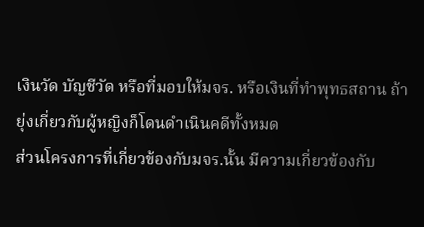เงินวัด บัญชีวัด หรือที่มอบให้มจร. หรือเงินที่ทำพุทธสถาน ถ้ายุ่งเกี่ยวกับผู้หญิงก็โดนดำเนินคดีทั้งหมด
ส่วนโครงการที่เกี่ยวข้องกับมจร.นั้น มีความเกี่ยวข้องกับ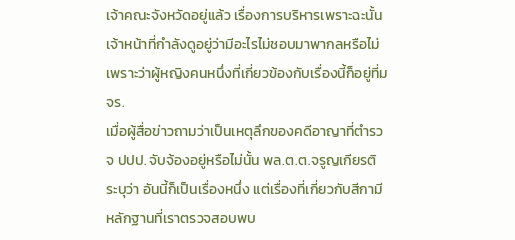เจ้าคณะจังหวัดอยู่แล้ว เรื่องการบริหารเพราะฉะนั้น เจ้าหน้าที่กำลังดูอยู่ว่ามีอะไรไม่ชอบมาพากลหรือไม่ เพราะว่าผู้หญิงคนหนึ่งที่เกี่ยวข้องกับเรื่องนี้ก็อยู่ที่มจร.
เมื่อผู้สื่อข่าวถามว่าเป็นเหตุลึกของคดีอาญาที่ตำรวจ ปปป. จับจ้องอยู่หรือไม่นั้น พล.ต.ต.จรูญเกียรติ ระบุว่า อันนี้ก็เป็นเรื่องหนึ่ง แต่เรื่องที่เกี่ยวกับสีกามีหลักฐานที่เราตรวจสอบพบ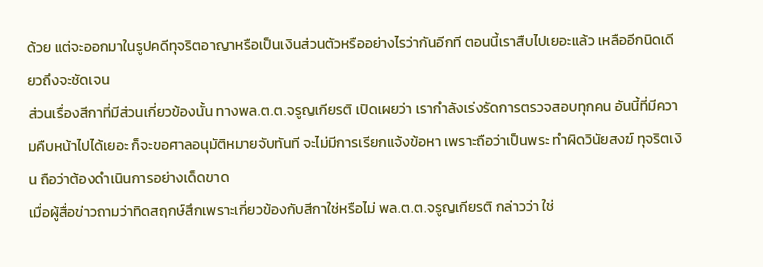ด้วย แต่จะออกมาในรูปคดีทุจริตอาญาหรือเป็นเงินส่วนตัวหรืออย่างไรว่ากันอีกที ตอนนี้เราสืบไปเยอะแล้ว เหลืออีกนิดเดียวถึงจะชัดเจน
ส่วนเรื่องสีกาที่มีส่วนเกี่ยวข้องนั้น ทางพล.ต.ต.จรูญเกียรติ เปิดเผยว่า เรากำลังเร่งรัดการตรวจสอบทุกคน อันนี้ที่มีความคืบหน้าไปได้เยอะ ก็จะขอศาลอนุมัติหมายจับทันที จะไม่มีการเรียกแจ้งข้อหา เพราะถือว่าเป็นพระ ทำผิดวินัยสงฆ์ ทุจริตเงิน ถือว่าต้องดำเนินการอย่างเด็ดขาด
เมื่อผู้สื่อข่าวถามว่าทิดสฤกษ์สึกเพราะเกี่ยวข้องกับสีกาใช่หรือไม่ พล.ต.ต.จรูญเกียรติ กล่าวว่า ใช่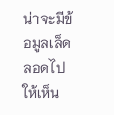น่าจะมีข้อมูลเล็ดลอดไปให้เห็น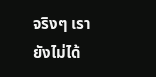จริงๆ เรายังไม่ได้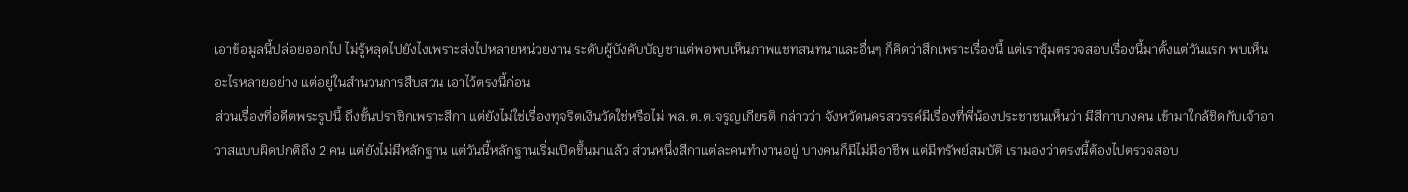เอาข้อมูลนี้ปล่อยออกไป ไม่รู้หลุดไปยังไงเพราะส่งไปหลายหน่วยงาน ระดับผู้บังคับบัญชาแต่พอพบเห็นภาพแชทสนทนาและอื่นๆ ก็คิดว่าสึกเพราะเรื่องนี้ แต่เราซุ้มตรวจสอบเรื่องนี้มาตั้งแต่วันแรก พบเห็นอะไรหลายอย่าง แต่อยู่ในสำนวนการสืบสวน เอาไว้ตรงนี้ก่อน
ส่วนเรื่องที่อดีตพระรูปนี้ ถึงขั้นปราชิกเพราะสีกา แต่ยังไม่ใช่เรื่องทุจริตเงินวัดใช่หรือไม่ พล.ต.ต.จรูญเกียรติ กล่าวว่า จังหวัดนครสวรรค์มีเรื่องที่พี่น้องประชาชนเห็นว่า มีสีกาบางคน เข้ามาใกล้ชิดกับเจ้าอาวาสแบบผิดปกติถึง 2 คน แต่ยังไม่มีหลักฐาน แต่วันนี้หลักฐานเริ่มเปิดขึ้นมาแล้ว ส่วนหนึ่งสีกาแต่ละคนทำงานอยู่ บางคนก็มีไม่มีอาชีพ แต่มีทรัพย์สมบัติ เรามองว่าตรงนี้ต้องไปตรวจสอบ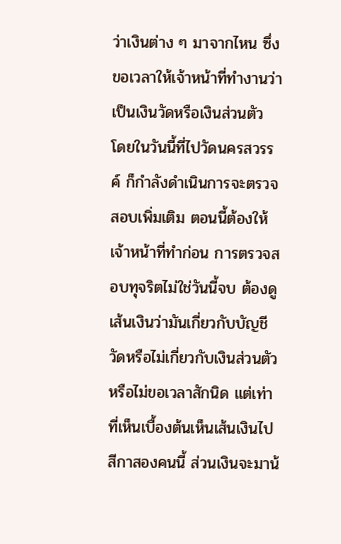ว่าเงินต่าง ๆ มาจากไหน ซึ่งขอเวลาให้เจ้าหน้าที่ทำงานว่าเป็นเงินวัดหรือเงินส่วนตัว
โดยในวันนี้ที่ไปวัดนครสวรรค์ ก็กำลังดำเนินการจะตรวจสอบเพิ่มเติม ตอนนี้ต้องให้เจ้าหน้าที่ทำก่อน การตรวจสอบทุจริตไม่ใช่วันนี้จบ ต้องดูเส้นเงินว่ามันเกี่ยวกับบัญชีวัดหรือไม่เกี่ยวกับเงินส่วนตัวหรือไม่ขอเวลาสักนิด แต่เท่าที่เห็นเบื้องต้นเห็นเส้นเงินไปสีกาสองคนนี้ ส่วนเงินจะมาน้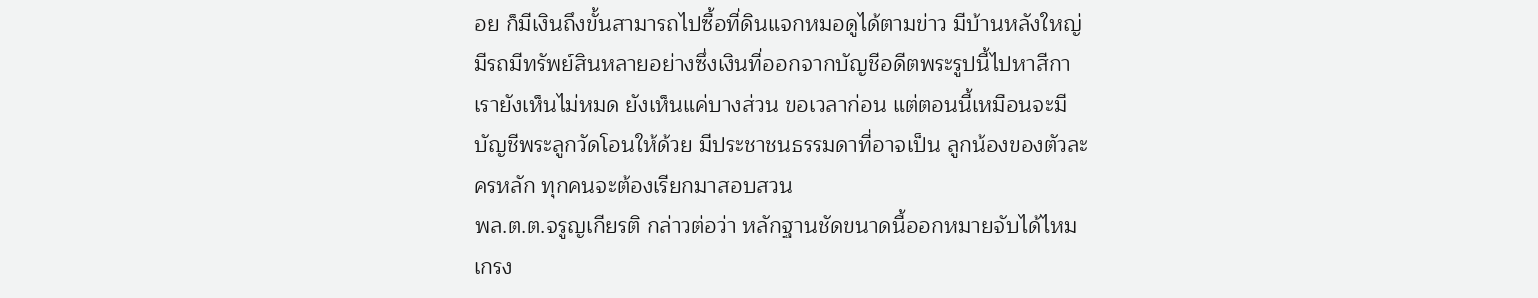อย ก็มีเงินถึงขั้นสามารถไปซื้อที่ดินแจกหมอดูได้ตามข่าว มีบ้านหลังใหญ่ มีรถมีทรัพย์สินหลายอย่างซึ่งเงินที่ออกจากบัญชีอดีตพระรูปนี้ไปหาสีกา เรายังเห็นไม่หมด ยังเห็นแค่บางส่วน ขอเวลาก่อน แต่ตอนนี้เหมือนจะมีบัญชีพระลูกวัดโอนให้ด้วย มีประชาชนธรรมดาที่อาจเป็น ลูกน้องของตัวละครหลัก ทุกคนจะต้องเรียกมาสอบสวน
พล.ต.ต.จรูญเกียรติ กล่าวต่อว่า หลักฐานชัดขนาดนี้ออกหมายจับได้ไหมเกรง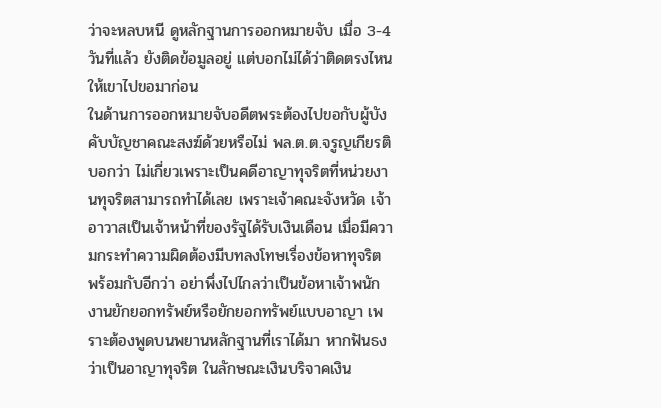ว่าจะหลบหนี ดูหลักฐานการออกหมายจับ เมื่อ 3-4 วันที่แล้ว ยังติดข้อมูลอยู่ แต่บอกไม่ได้ว่าติดตรงไหน ให้เขาไปขอมาก่อน
ในด้านการออกหมายจับอดีตพระต้องไปขอกับผู้บังคับบัญชาคณะสงฆ์ด้วยหรือไม่ พล.ต.ต.จรูญเกียรติ บอกว่า ไม่เกี่ยวเพราะเป็นคดีอาญาทุจริตที่หน่วยงานทุจริตสามารถทำได้เลย เพราะเจ้าคณะจังหวัด เจ้าอาวาสเป็นเจ้าหน้าที่ของรัฐได้รับเงินเดือน เมื่อมีความกระทำความผิดต้องมีบทลงโทษเรื่องข้อหาทุจริต
พร้อมกับอีกว่า อย่าพึ่งไปไกลว่าเป็นข้อหาเจ้าพนักงานยักยอกทรัพย์หรือยักยอกทรัพย์แบบอาญา เพราะต้องพูดบนพยานหลักฐานที่เราได้มา หากฟันธงว่าเป็นอาญาทุจริต ในลักษณะเงินบริจาคเงิน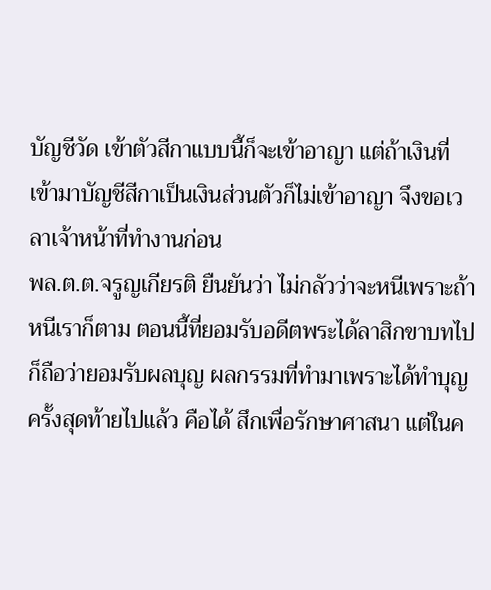บัญชีวัด เข้าตัวสีกาแบบนี้ก็จะเข้าอาญา แต่ถ้าเงินที่เข้ามาบัญชีสีกาเป็นเงินส่วนตัวก็ไม่เข้าอาญา จึงขอเวลาเจ้าหน้าที่ทำงานก่อน
พล.ต.ต.จรูญเกียรติ ยืนยันว่า ไม่กลัวว่าจะหนีเพราะถ้าหนีเราก็ตาม ตอนนี้ที่ยอมรับอดีตพระได้ลาสิกขาบทไปก็ถือว่ายอมรับผลบุญ ผลกรรมที่ทำมาเพราะได้ทำบุญครั้งสุดท้ายไปแล้ว คือได้ สึกเพื่อรักษาศาสนา แต่ในค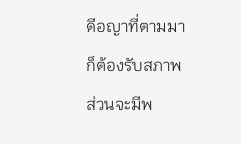ดีอญาที่ตามมาก็ต้องรับสภาพ ส่วนจะมีพ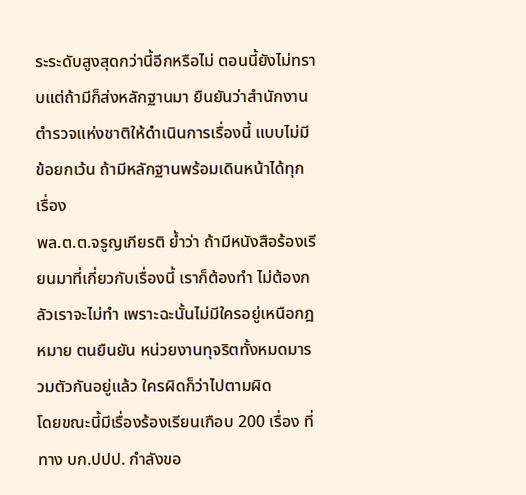ระระดับสูงสุดกว่านี้อีกหรือไม่ ตอนนี้ยังไม่ทราบแต่ถ้ามีก็ส่งหลักฐานมา ยืนยันว่าสำนักงานตำรวจแห่งชาติให้ดำเนินการเรื่องนี้ แบบไม่มีข้อยกเว้น ถ้ามีหลักฐานพร้อมเดินหน้าได้ทุกเรื่อง
พล.ต.ต.จรูญเกียรติ ย้ำว่า ถ้ามีหนังสือร้องเรียนมาที่เกี่ยวกับเรื่องนี้ เราก็ต้องทำ ไม่ต้องกลัวเราจะไม่ทำ เพราะฉะนั้นไม่มีใครอยู่เหนือกฎหมาย ตนยืนยัน หน่วยงานทุจริตทั้งหมดมารวมตัวกันอยู่แล้ว ใครผิดก็ว่าไปตามผิด
โดยขณะนี้มีเรื่องร้องเรียนเกือบ 200 เรื่อง ที่ทาง บก.ปปป. กำลังขอ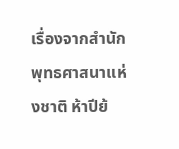เรื่องจากสำนักพุทธศาสนาแห่งชาติ ห้าปีย้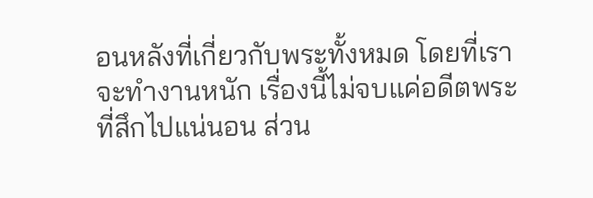อนหลังที่เกี่ยวกับพระทั้งหมด โดยที่เราจะทำงานหนัก เรื่องนี้ไม่จบแค่อดีตพระที่สึกไปแน่นอน ส่วน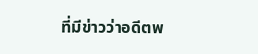ที่มีข่าวว่าอดีตพ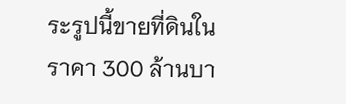ระรูปนี้ขายที่ดินในราคา 300 ล้านบา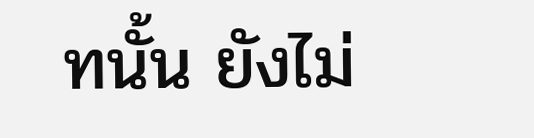ทนั้น ยังไม่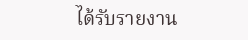ได้รับรายงาน